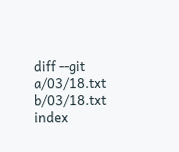diff --git a/03/18.txt b/03/18.txt index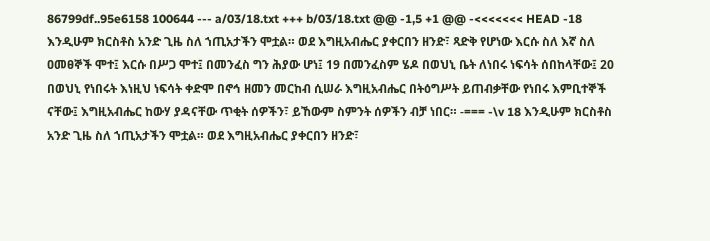86799df..95e6158 100644 --- a/03/18.txt +++ b/03/18.txt @@ -1,5 +1 @@ -<<<<<<< HEAD -18 እንዲሁም ክርስቶስ አንድ ጊዜ ስለ ኀጢአታችን ሞቷል። ወደ እግዚአብሔር ያቀርበን ዘንድ፣ ጻድቅ የሆነው እርሱ ስለ እኛ ስለ ዐመፀኞች ሞተ፤ እርሱ በሥጋ ሞተ፤ በመንፈስ ግን ሕያው ሆነ፤ 19 በመንፈስም ሄዶ በወህኒ ቤት ለነበሩ ነፍሳት ሰበከላቸው፤ 20 በወህኒ የነበሩት እነዚህ ነፍሳት ቀድሞ በኖኅ ዘመን መርከብ ሲሠራ እግዚአብሔር በትዕግሥት ይጠብቃቸው የነበሩ እምቢተኞች ናቸው፤ እግዚአብሔር ከውሃ ያዳናቸው ጥቂት ሰዎችን፣ ይኸውም ስምንት ሰዎችን ብቻ ነበር። -=== -\v 18 እንዲሁም ክርስቶስ አንድ ጊዜ ስለ ኀጢአታችን ሞቷል። ወደ እግዚአብሔር ያቀርበን ዘንድ፣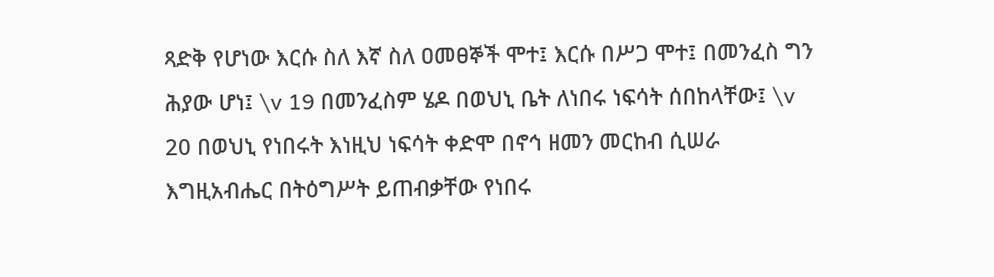ጻድቅ የሆነው እርሱ ስለ እኛ ስለ ዐመፀኞች ሞተ፤ እርሱ በሥጋ ሞተ፤ በመንፈስ ግን ሕያው ሆነ፤ \v 19 በመንፈስም ሄዶ በወህኒ ቤት ለነበሩ ነፍሳት ሰበከላቸው፤ \v 20 በወህኒ የነበሩት እነዚህ ነፍሳት ቀድሞ በኖኅ ዘመን መርከብ ሲሠራ እግዚአብሔር በትዕግሥት ይጠብቃቸው የነበሩ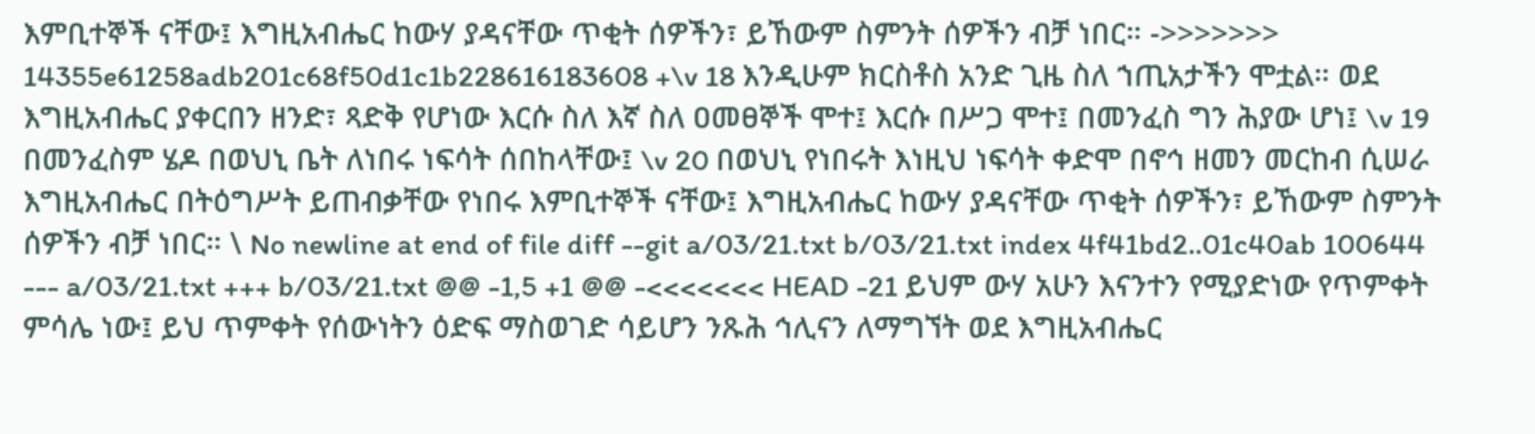እምቢተኞች ናቸው፤ እግዚአብሔር ከውሃ ያዳናቸው ጥቂት ሰዎችን፣ ይኸውም ስምንት ሰዎችን ብቻ ነበር። ->>>>>>> 14355e61258adb201c68f50d1c1b228616183608 +\v 18 እንዲሁም ክርስቶስ አንድ ጊዜ ስለ ኀጢአታችን ሞቷል። ወደ እግዚአብሔር ያቀርበን ዘንድ፣ ጻድቅ የሆነው እርሱ ስለ እኛ ስለ ዐመፀኞች ሞተ፤ እርሱ በሥጋ ሞተ፤ በመንፈስ ግን ሕያው ሆነ፤ \v 19 በመንፈስም ሄዶ በወህኒ ቤት ለነበሩ ነፍሳት ሰበከላቸው፤ \v 20 በወህኒ የነበሩት እነዚህ ነፍሳት ቀድሞ በኖኅ ዘመን መርከብ ሲሠራ እግዚአብሔር በትዕግሥት ይጠብቃቸው የነበሩ እምቢተኞች ናቸው፤ እግዚአብሔር ከውሃ ያዳናቸው ጥቂት ሰዎችን፣ ይኸውም ስምንት ሰዎችን ብቻ ነበር። \ No newline at end of file diff --git a/03/21.txt b/03/21.txt index 4f41bd2..01c40ab 100644 --- a/03/21.txt +++ b/03/21.txt @@ -1,5 +1 @@ -<<<<<<< HEAD -21 ይህም ውሃ አሁን እናንተን የሚያድነው የጥምቀት ምሳሌ ነው፤ ይህ ጥምቀት የሰውነትን ዕድፍ ማስወገድ ሳይሆን ንጹሕ ኅሊናን ለማግኘት ወደ እግዚአብሔር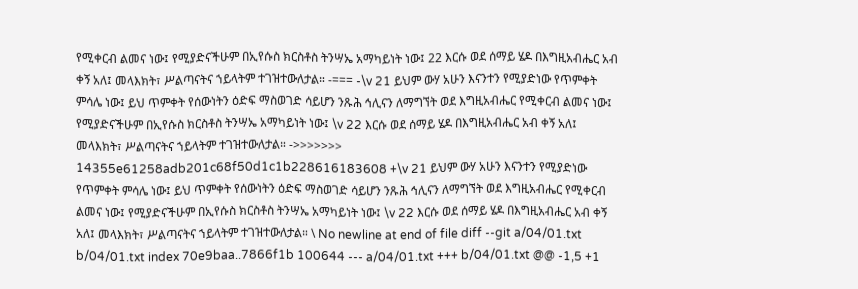የሚቀርብ ልመና ነው፤ የሚያድናችሁም በኢየሱስ ክርስቶስ ትንሣኤ አማካይነት ነው፤ 22 እርሱ ወደ ሰማይ ሄዶ በእግዚአብሔር አብ ቀኝ አለ፤ መላእክት፣ ሥልጣናትና ኀይላትም ተገዝተውለታል። -=== -\v 21 ይህም ውሃ አሁን እናንተን የሚያድነው የጥምቀት ምሳሌ ነው፤ ይህ ጥምቀት የሰውነትን ዕድፍ ማስወገድ ሳይሆን ንጹሕ ኅሊናን ለማግኘት ወደ እግዚአብሔር የሚቀርብ ልመና ነው፤ የሚያድናችሁም በኢየሱስ ክርስቶስ ትንሣኤ አማካይነት ነው፤ \v 22 እርሱ ወደ ሰማይ ሄዶ በእግዚአብሔር አብ ቀኝ አለ፤ መላእክት፣ ሥልጣናትና ኀይላትም ተገዝተውለታል። ->>>>>>> 14355e61258adb201c68f50d1c1b228616183608 +\v 21 ይህም ውሃ አሁን እናንተን የሚያድነው የጥምቀት ምሳሌ ነው፤ ይህ ጥምቀት የሰውነትን ዕድፍ ማስወገድ ሳይሆን ንጹሕ ኅሊናን ለማግኘት ወደ እግዚአብሔር የሚቀርብ ልመና ነው፤ የሚያድናችሁም በኢየሱስ ክርስቶስ ትንሣኤ አማካይነት ነው፤ \v 22 እርሱ ወደ ሰማይ ሄዶ በእግዚአብሔር አብ ቀኝ አለ፤ መላእክት፣ ሥልጣናትና ኀይላትም ተገዝተውለታል። \ No newline at end of file diff --git a/04/01.txt b/04/01.txt index 70e9baa..7866f1b 100644 --- a/04/01.txt +++ b/04/01.txt @@ -1,5 +1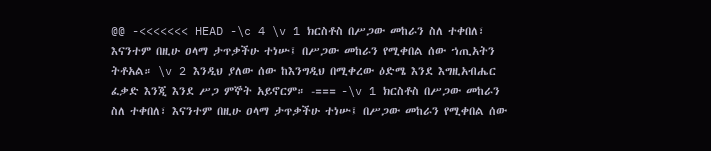@@ -<<<<<<< HEAD -\c 4 \v 1 ክርስቶስ በሥጋው መከራን ስለ ተቀበለ፣ እናንተም በዚሁ ዐላማ ታጥቃችሁ ተነሡ፤ በሥጋው መከራን የሚቀበል ሰው ኀጢአትን ትቶአል። \v 2 እንዲህ ያለው ሰው ከእንግዲህ በሚቀረው ዕድሜ እንደ እግዚአብሔር ፈቃድ እንጂ እንደ ሥጋ ምኞት አይኖርም። -=== -\v 1 ክርስቶስ በሥጋው መከራን ስለ ተቀበለ፣ እናንተም በዚሁ ዐላማ ታጥቃችሁ ተነሡ፤ በሥጋው መከራን የሚቀበል ሰው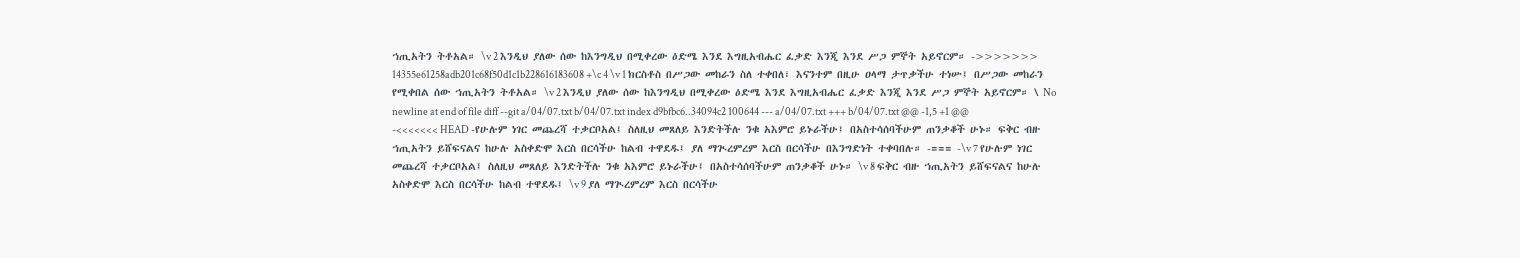ኀጢአትን ትቶአል። \v 2 እንዲህ ያለው ሰው ከእንግዲህ በሚቀረው ዕድሜ እንደ እግዚአብሔር ፈቃድ እንጂ እንደ ሥጋ ምኞት አይኖርም። ->>>>>>> 14355e61258adb201c68f50d1c1b228616183608 +\c 4 \v 1 ክርስቶስ በሥጋው መከራን ስለ ተቀበለ፣ እናንተም በዚሁ ዐላማ ታጥቃችሁ ተነሡ፤ በሥጋው መከራን የሚቀበል ሰው ኀጢአትን ትቶአል። \v 2 እንዲህ ያለው ሰው ከእንግዲህ በሚቀረው ዕድሜ እንደ እግዚአብሔር ፈቃድ እንጂ እንደ ሥጋ ምኞት አይኖርም። \ No newline at end of file diff --git a/04/07.txt b/04/07.txt index d9bfbc6..34094c2 100644 --- a/04/07.txt +++ b/04/07.txt @@ -1,5 +1 @@ -<<<<<<< HEAD -የሁሉም ነገር መጨረሻ ተቃርቦአል፤ ስለዚህ መጸለይ እንድትችሉ ንቁ አእምሮ ይኑራችሁ፤ በአስተሳሰባችሁም ጠንቃቆች ሁኑ። ፍቅር ብዙ ኀጢአትን ይሸፍናልና ከሁሉ አስቀድሞ እርስ በርሳችሁ ከልብ ተዋደዱ፤ ያለ ማጒረምረም እርስ በርሳችሁ በእንግድነት ተቀባበሉ። -=== -\v 7 የሁሉም ነገር መጨረሻ ተቃርቦአል፤ ስለዚህ መጸለይ እንድትችሉ ንቁ አእምሮ ይኑራችሁ፤ በአስተሳሰባችሁም ጠንቃቆች ሁኑ። \v 8 ፍቅር ብዙ ኀጢአትን ይሸፍናልና ከሁሉ አስቀድሞ እርስ በርሳችሁ ከልብ ተዋደዱ፤ \v 9 ያለ ማጒረምረም እርስ በርሳችሁ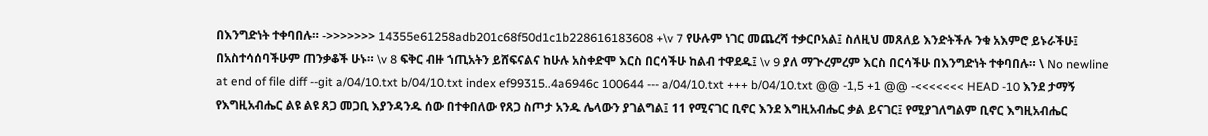በእንግድነት ተቀባበሉ። ->>>>>>> 14355e61258adb201c68f50d1c1b228616183608 +\v 7 የሁሉም ነገር መጨረሻ ተቃርቦአል፤ ስለዚህ መጸለይ እንድትችሉ ንቁ አእምሮ ይኑራችሁ፤ በአስተሳሰባችሁም ጠንቃቆች ሁኑ። \v 8 ፍቅር ብዙ ኀጢአትን ይሸፍናልና ከሁሉ አስቀድሞ እርስ በርሳችሁ ከልብ ተዋደዱ፤ \v 9 ያለ ማጒረምረም እርስ በርሳችሁ በእንግድነት ተቀባበሉ። \ No newline at end of file diff --git a/04/10.txt b/04/10.txt index ef99315..4a6946c 100644 --- a/04/10.txt +++ b/04/10.txt @@ -1,5 +1 @@ -<<<<<<< HEAD -10 እንደ ታማኝ የእግዚአብሔር ልዩ ልዩ ጸጋ መጋቢ እያንዳንዱ ሰው በተቀበለው የጸጋ ስጦታ አንዱ ሌላውን ያገልግል፤ 11 የሚናገር ቢኖር እንደ እግዚአብሔር ቃል ይናገር፤ የሚያገለግልም ቢኖር እግዚአብሔር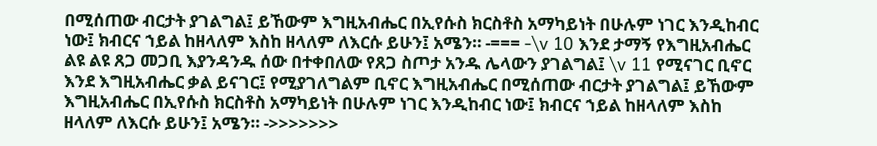በሚሰጠው ብርታት ያገልግል፤ ይኸውም እግዚአብሔር በኢየሱስ ክርስቶስ አማካይነት በሁሉም ነገር እንዲከብር ነው፤ ክብርና ኀይል ከዘላለም እስከ ዘላለም ለእርሱ ይሁን፤ አሜን። -=== -\v 10 እንደ ታማኝ የእግዚአብሔር ልዩ ልዩ ጸጋ መጋቢ እያንዳንዱ ሰው በተቀበለው የጸጋ ስጦታ አንዱ ሌላውን ያገልግል፤ \v 11 የሚናገር ቢኖር እንደ እግዚአብሔር ቃል ይናገር፤ የሚያገለግልም ቢኖር እግዚአብሔር በሚሰጠው ብርታት ያገልግል፤ ይኸውም እግዚአብሔር በኢየሱስ ክርስቶስ አማካይነት በሁሉም ነገር እንዲከብር ነው፤ ክብርና ኀይል ከዘላለም እስከ ዘላለም ለእርሱ ይሁን፤ አሜን። ->>>>>>>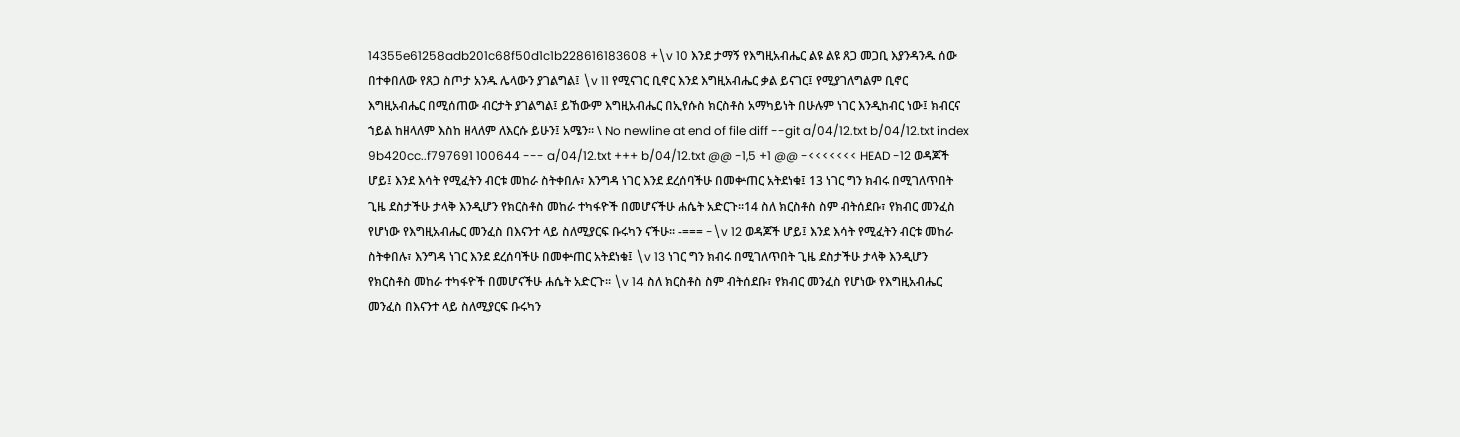14355e61258adb201c68f50d1c1b228616183608 +\v 10 እንደ ታማኝ የእግዚአብሔር ልዩ ልዩ ጸጋ መጋቢ እያንዳንዱ ሰው በተቀበለው የጸጋ ስጦታ አንዱ ሌላውን ያገልግል፤ \v 11 የሚናገር ቢኖር እንደ እግዚአብሔር ቃል ይናገር፤ የሚያገለግልም ቢኖር እግዚአብሔር በሚሰጠው ብርታት ያገልግል፤ ይኸውም እግዚአብሔር በኢየሱስ ክርስቶስ አማካይነት በሁሉም ነገር እንዲከብር ነው፤ ክብርና ኀይል ከዘላለም እስከ ዘላለም ለእርሱ ይሁን፤ አሜን። \ No newline at end of file diff --git a/04/12.txt b/04/12.txt index 9b420cc..f797691 100644 --- a/04/12.txt +++ b/04/12.txt @@ -1,5 +1 @@ -<<<<<<< HEAD -12 ወዳጆች ሆይ፤ እንደ እሳት የሚፈትን ብርቱ መከራ ስትቀበሉ፣ እንግዳ ነገር እንደ ደረሰባችሁ በመቍጠር አትደነቁ፤ 13 ነገር ግን ክብሩ በሚገለጥበት ጊዜ ደስታችሁ ታላቅ እንዲሆን የክርስቶስ መከራ ተካፋዮች በመሆናችሁ ሐሴት አድርጉ።14 ስለ ክርስቶስ ስም ብትሰደቡ፣ የክብር መንፈስ የሆነው የእግዚአብሔር መንፈስ በእናንተ ላይ ስለሚያርፍ ቡሩካን ናችሁ። -=== -\v 12 ወዳጆች ሆይ፤ እንደ እሳት የሚፈትን ብርቱ መከራ ስትቀበሉ፣ እንግዳ ነገር እንደ ደረሰባችሁ በመቍጠር አትደነቁ፤ \v 13 ነገር ግን ክብሩ በሚገለጥበት ጊዜ ደስታችሁ ታላቅ እንዲሆን የክርስቶስ መከራ ተካፋዮች በመሆናችሁ ሐሴት አድርጉ። \v 14 ስለ ክርስቶስ ስም ብትሰደቡ፣ የክብር መንፈስ የሆነው የእግዚአብሔር መንፈስ በእናንተ ላይ ስለሚያርፍ ቡሩካን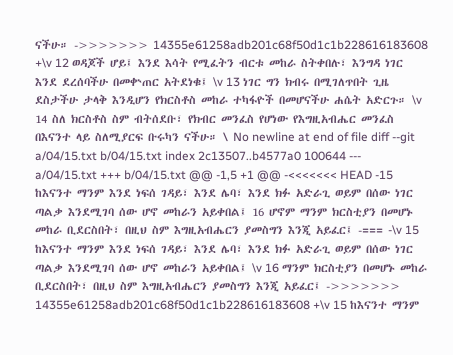ናችሁ። ->>>>>>> 14355e61258adb201c68f50d1c1b228616183608 +\v 12 ወዳጆች ሆይ፤ እንደ እሳት የሚፈትን ብርቱ መከራ ስትቀበሉ፣ እንግዳ ነገር እንደ ደረሰባችሁ በመቍጠር አትደነቁ፤ \v 13 ነገር ግን ክብሩ በሚገለጥበት ጊዜ ደስታችሁ ታላቅ እንዲሆን የክርስቶስ መከራ ተካፋዮች በመሆናችሁ ሐሴት አድርጉ። \v 14 ስለ ክርስቶስ ስም ብትሰደቡ፣ የክብር መንፈስ የሆነው የእግዚአብሔር መንፈስ በእናንተ ላይ ስለሚያርፍ ቡሩካን ናችሁ። \ No newline at end of file diff --git a/04/15.txt b/04/15.txt index 2c13507..b4577a0 100644 --- a/04/15.txt +++ b/04/15.txt @@ -1,5 +1 @@ -<<<<<<< HEAD -15 ከእናንተ ማንም እንደ ነፍሰ ገዳይ፣ እንደ ሌባ፣ እንደ ክፉ አድራጊ ወይም በሰው ነገር ጣልቃ እንደሚገባ ሰው ሆኖ መከራን አይቀበል፤ 16 ሆኖም ማንም ክርስቲያን በመሆኑ መከራ ቢደርስበት፣ በዚህ ስም እግዚአብሔርን ያመስግን እንጂ አይፈር፤ -=== -\v 15 ከእናንተ ማንም እንደ ነፍሰ ገዳይ፣ እንደ ሌባ፣ እንደ ክፉ አድራጊ ወይም በሰው ነገር ጣልቃ እንደሚገባ ሰው ሆኖ መከራን አይቀበል፤ \v 16 ማንም ክርስቲያን በመሆኑ መከራ ቢደርስበት፣ በዚህ ስም እግዚአብሔርን ያመስግን እንጂ አይፈር፤ ->>>>>>> 14355e61258adb201c68f50d1c1b228616183608 +\v 15 ከእናንተ ማንም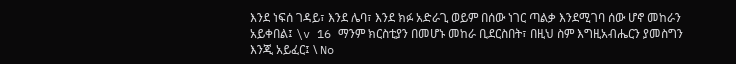እንደ ነፍሰ ገዳይ፣ እንደ ሌባ፣ እንደ ክፉ አድራጊ ወይም በሰው ነገር ጣልቃ እንደሚገባ ሰው ሆኖ መከራን አይቀበል፤ \v 16 ማንም ክርስቲያን በመሆኑ መከራ ቢደርስበት፣ በዚህ ስም እግዚአብሔርን ያመስግን እንጂ አይፈር፤ \ No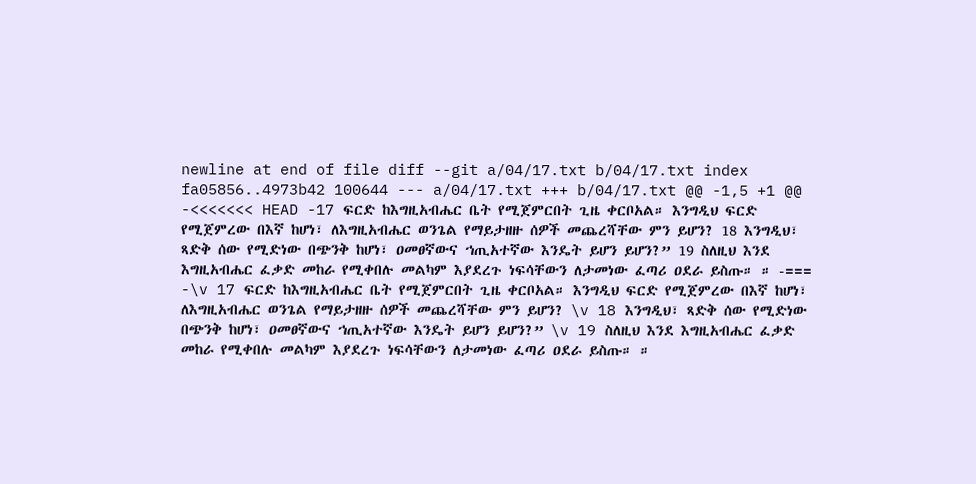newline at end of file diff --git a/04/17.txt b/04/17.txt index fa05856..4973b42 100644 --- a/04/17.txt +++ b/04/17.txt @@ -1,5 +1 @@ -<<<<<<< HEAD -17 ፍርድ ከእግዚአብሔር ቤት የሚጀምርበት ጊዜ ቀርቦአል። እንግዲህ ፍርድ የሚጀምረው በእኛ ከሆነ፣ ለእግዚአብሔር ወንጌል የማይታዘዙ ሰዎች መጨረሻቸው ምን ይሆን? 18 እንግዲህ፣ ጻድቅ ሰው የሚድነው በጭንቅ ከሆነ፣ ዐመፀኛውና ኀጢአተኛው እንዴት ይሆን ይሆን?” 19 ስለዚህ እንደ እግዚአብሔር ፈቃድ መከራ የሚቀበሉ መልካም እያደረጉ ነፍሳቸውን ለታመነው ፈጣሪ ዐደራ ይስጡ። ። -=== -\v 17 ፍርድ ከእግዚአብሔር ቤት የሚጀምርበት ጊዜ ቀርቦአል። እንግዲህ ፍርድ የሚጀምረው በእኛ ከሆነ፣ ለእግዚአብሔር ወንጌል የማይታዘዙ ሰዎች መጨረሻቸው ምን ይሆን? \v 18 እንግዲህ፣ ጻድቅ ሰው የሚድነው በጭንቅ ከሆነ፣ ዐመፀኛውና ኀጢአተኛው እንዴት ይሆን ይሆን?” \v 19 ስለዚህ እንደ እግዚአብሔር ፈቃድ መከራ የሚቀበሉ መልካም እያደረጉ ነፍሳቸውን ለታመነው ፈጣሪ ዐደራ ይስጡ። ።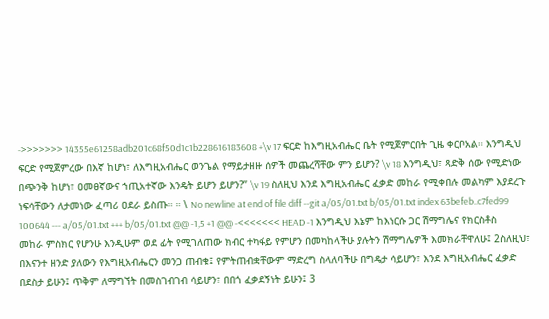->>>>>>> 14355e61258adb201c68f50d1c1b228616183608 +\v 17 ፍርድ ከእግዚአብሔር ቤት የሚጀምርበት ጊዜ ቀርቦአል። እንግዲህ ፍርድ የሚጀምረው በእኛ ከሆነ፣ ለእግዚአብሔር ወንጌል የማይታዘዙ ሰዎች መጨረሻቸው ምን ይሆን? \v 18 እንግዲህ፣ ጻድቅ ሰው የሚድነው በጭንቅ ከሆነ፣ ዐመፀኛውና ኀጢአተኛው እንዴት ይሆን ይሆን?” \v 19 ስለዚህ እንደ እግዚአብሔር ፈቃድ መከራ የሚቀበሉ መልካም እያደረጉ ነፍሳቸውን ለታመነው ፈጣሪ ዐደራ ይስጡ። ። \ No newline at end of file diff --git a/05/01.txt b/05/01.txt index 63befeb..c7fed99 100644 --- a/05/01.txt +++ b/05/01.txt @@ -1,5 +1 @@ -<<<<<<< HEAD -1 እንግዲህ እኔም ከእነርሱ ጋር ሽማግሌና የክርስቶስ መከራ ምስክር የሆንሁ እንዲሁም ወደ ፊት የሚገለጠው ክብር ተካፋይ የምሆን በመካከላችሁ ያሉትን ሽማግሌዎች እመክራቸዋለሁ፤ 2ስለዚህ፣ በእናንተ ዘንድ ያለውን የእግዚአብሔርን መንጋ ጠብቁ፤ የምትጠብቋቸውም ማድረግ ስላለባችሁ በግዴታ ሳይሆን፣ እንደ እግዚአብሔር ፈቃድ በደስታ ይሁን፤ ጥቅም ለማግኘት በመስገብገብ ሳይሆን፣ በበጎ ፈቃደኝነት ይሁን፤ 3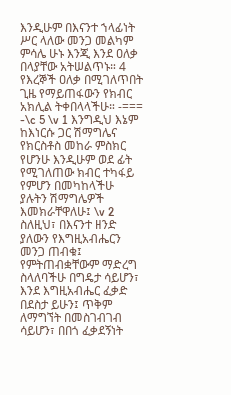እንዲሁም በእናንተ ኀላፊነት ሥር ላለው መንጋ መልካም ምሳሌ ሁኑ እንጂ እንደ ዐለቃ በላያቸው አትሠልጥኑ። 4 የእረኞች ዐለቃ በሚገለጥበት ጊዜ የማይጠፋውን የክብር አክሊል ትቀበላላችሁ። -=== -\c 5 \v 1 እንግዲህ እኔም ከእነርሱ ጋር ሽማግሌና የክርስቶስ መከራ ምስክር የሆንሁ እንዲሁም ወደ ፊት የሚገለጠው ክብር ተካፋይ የምሆን በመካከላችሁ ያሉትን ሽማግሌዎች እመክራቸዋለሁ፤ \v 2 ስለዚህ፣ በእናንተ ዘንድ ያለውን የእግዚአብሔርን መንጋ ጠብቁ፤ የምትጠብቋቸውም ማድረግ ስላለባችሁ በግዴታ ሳይሆን፣ እንደ እግዚአብሔር ፈቃድ በደስታ ይሁን፤ ጥቅም ለማግኘት በመስገብገብ ሳይሆን፣ በበጎ ፈቃደኝነት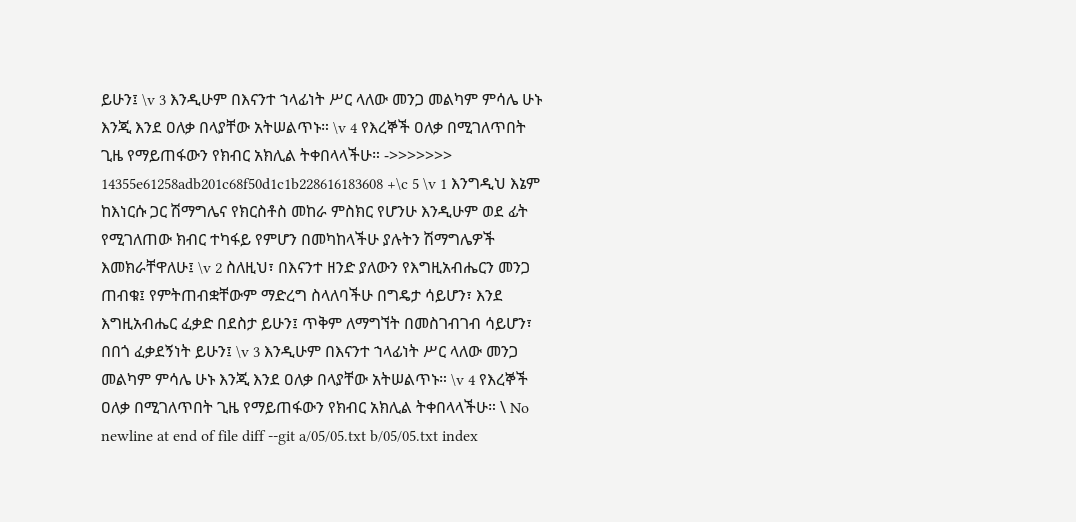ይሁን፤ \v 3 እንዲሁም በእናንተ ኀላፊነት ሥር ላለው መንጋ መልካም ምሳሌ ሁኑ እንጂ እንደ ዐለቃ በላያቸው አትሠልጥኑ። \v 4 የእረኞች ዐለቃ በሚገለጥበት ጊዜ የማይጠፋውን የክብር አክሊል ትቀበላላችሁ። ->>>>>>> 14355e61258adb201c68f50d1c1b228616183608 +\c 5 \v 1 እንግዲህ እኔም ከእነርሱ ጋር ሽማግሌና የክርስቶስ መከራ ምስክር የሆንሁ እንዲሁም ወደ ፊት የሚገለጠው ክብር ተካፋይ የምሆን በመካከላችሁ ያሉትን ሽማግሌዎች እመክራቸዋለሁ፤ \v 2 ስለዚህ፣ በእናንተ ዘንድ ያለውን የእግዚአብሔርን መንጋ ጠብቁ፤ የምትጠብቋቸውም ማድረግ ስላለባችሁ በግዴታ ሳይሆን፣ እንደ እግዚአብሔር ፈቃድ በደስታ ይሁን፤ ጥቅም ለማግኘት በመስገብገብ ሳይሆን፣ በበጎ ፈቃደኝነት ይሁን፤ \v 3 እንዲሁም በእናንተ ኀላፊነት ሥር ላለው መንጋ መልካም ምሳሌ ሁኑ እንጂ እንደ ዐለቃ በላያቸው አትሠልጥኑ። \v 4 የእረኞች ዐለቃ በሚገለጥበት ጊዜ የማይጠፋውን የክብር አክሊል ትቀበላላችሁ። \ No newline at end of file diff --git a/05/05.txt b/05/05.txt index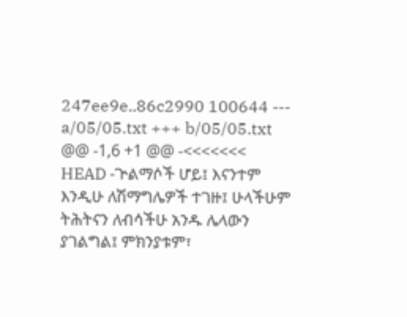247ee9e..86c2990 100644 --- a/05/05.txt +++ b/05/05.txt @@ -1,6 +1 @@ -<<<<<<< HEAD -ጕልማሶች ሆይ፤ እናንተም እንዲሁ ለሽማግሌዎች ተገዙ፤ ሁላችሁም ትሕትናን ለብሳችሁ አንዱ ሌላውን ያገልግል፤ ምክንያቱም፣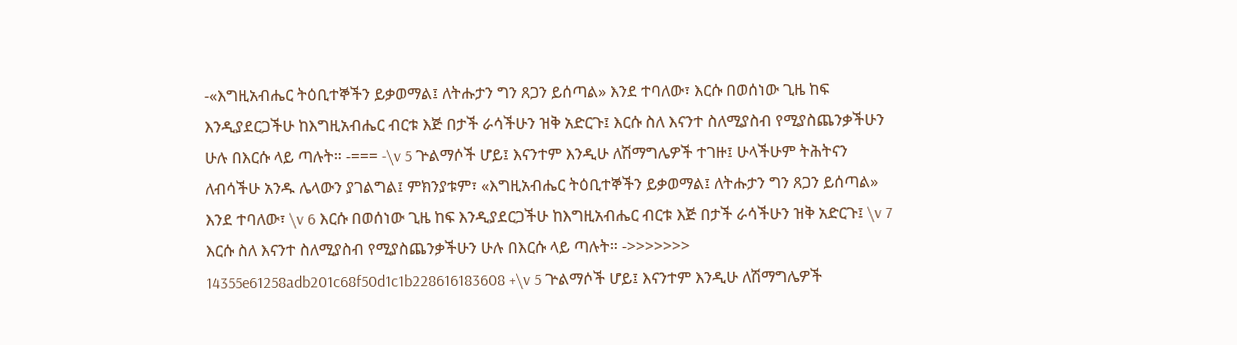-«እግዚአብሔር ትዕቢተኞችን ይቃወማል፤ ለትሑታን ግን ጸጋን ይሰጣል» እንደ ተባለው፣ እርሱ በወሰነው ጊዜ ከፍ እንዲያደርጋችሁ ከእግዚአብሔር ብርቱ እጅ በታች ራሳችሁን ዝቅ አድርጉ፤ እርሱ ስለ እናንተ ስለሚያስብ የሚያስጨንቃችሁን ሁሉ በእርሱ ላይ ጣሉት። -=== -\v 5 ጕልማሶች ሆይ፤ እናንተም እንዲሁ ለሽማግሌዎች ተገዙ፤ ሁላችሁም ትሕትናን ለብሳችሁ አንዱ ሌላውን ያገልግል፤ ምክንያቱም፣ «እግዚአብሔር ትዕቢተኞችን ይቃወማል፤ ለትሑታን ግን ጸጋን ይሰጣል» እንደ ተባለው፣ \v 6 እርሱ በወሰነው ጊዜ ከፍ እንዲያደርጋችሁ ከእግዚአብሔር ብርቱ እጅ በታች ራሳችሁን ዝቅ አድርጉ፤ \v 7 እርሱ ስለ እናንተ ስለሚያስብ የሚያስጨንቃችሁን ሁሉ በእርሱ ላይ ጣሉት። ->>>>>>> 14355e61258adb201c68f50d1c1b228616183608 +\v 5 ጕልማሶች ሆይ፤ እናንተም እንዲሁ ለሽማግሌዎች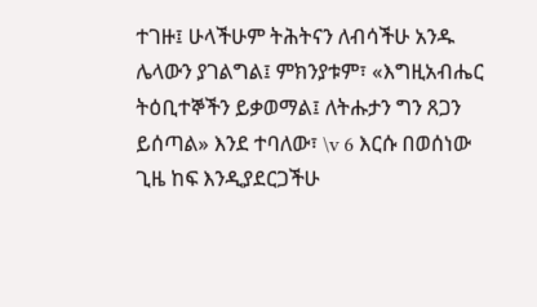ተገዙ፤ ሁላችሁም ትሕትናን ለብሳችሁ አንዱ ሌላውን ያገልግል፤ ምክንያቱም፣ «እግዚአብሔር ትዕቢተኞችን ይቃወማል፤ ለትሑታን ግን ጸጋን ይሰጣል» እንደ ተባለው፣ \v 6 እርሱ በወሰነው ጊዜ ከፍ እንዲያደርጋችሁ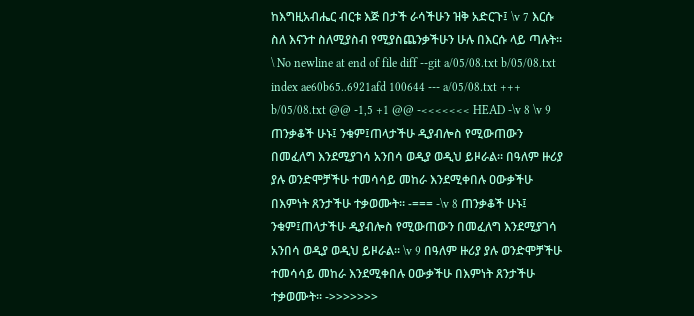ከእግዚአብሔር ብርቱ እጅ በታች ራሳችሁን ዝቅ አድርጉ፤ \v 7 እርሱ ስለ እናንተ ስለሚያስብ የሚያስጨንቃችሁን ሁሉ በእርሱ ላይ ጣሉት። \ No newline at end of file diff --git a/05/08.txt b/05/08.txt index ae60b65..6921afd 100644 --- a/05/08.txt +++ b/05/08.txt @@ -1,5 +1 @@ -<<<<<<< HEAD -\v 8 \v 9 ጠንቃቆች ሁኑ፤ ንቁም፤ጠላታችሁ ዲያብሎስ የሚውጠውን በመፈለግ እንደሚያገሳ አንበሳ ወዲያ ወዲህ ይዞራል። በዓለም ዙሪያ ያሉ ወንድሞቻችሁ ተመሳሳይ መከራ እንደሚቀበሉ ዐውቃችሁ በእምነት ጸንታችሁ ተቃወሙት። -=== -\v 8 ጠንቃቆች ሁኑ፤ ንቁም፤ጠላታችሁ ዲያብሎስ የሚውጠውን በመፈለግ እንደሚያገሳ አንበሳ ወዲያ ወዲህ ይዞራል። \v 9 በዓለም ዙሪያ ያሉ ወንድሞቻችሁ ተመሳሳይ መከራ እንደሚቀበሉ ዐውቃችሁ በእምነት ጸንታችሁ ተቃወሙት። ->>>>>>>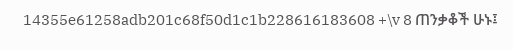14355e61258adb201c68f50d1c1b228616183608 +\v 8 ጠንቃቆች ሁኑ፤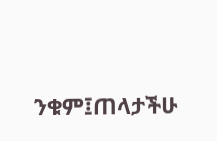ንቁም፤ጠላታችሁ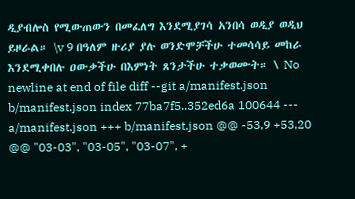ዲያብሎስ የሚውጠውን በመፈለግ እንደሚያገሳ አንበሳ ወዲያ ወዲህ ይዞራል። \v 9 በዓለም ዙሪያ ያሉ ወንድሞቻችሁ ተመሳሳይ መከራ እንደሚቀበሉ ዐውቃችሁ በእምነት ጸንታችሁ ተቃወሙት። \ No newline at end of file diff --git a/manifest.json b/manifest.json index 77ba7f5..352ed6a 100644 --- a/manifest.json +++ b/manifest.json @@ -53,9 +53,20 @@ "03-03", "03-05", "03-07", +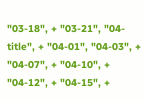"03-18", + "03-21", "04-title", + "04-01", "04-03", + "04-07", + "04-10", + "04-12", + "04-15", +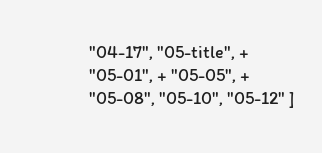"04-17", "05-title", + "05-01", + "05-05", + "05-08", "05-10", "05-12" ]